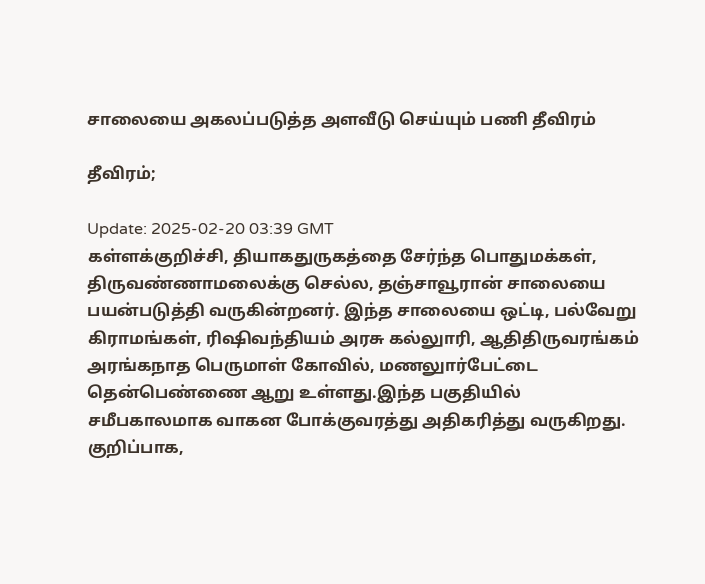சாலையை அகலப்படுத்த அளவீடு செய்யும் பணி தீவிரம்

தீவிரம்;

Update: 2025-02-20 03:39 GMT
கள்ளக்குறிச்சி, தியாகதுருகத்தை சேர்ந்த பொதுமக்கள், திருவண்ணாமலைக்கு செல்ல, தஞ்சாவூரான் சாலையை பயன்படுத்தி வருகின்றனர். இந்த சாலையை ஒட்டி, பல்வேறு கிராமங்கள், ரிஷிவந்தியம் அரசு கல்லுாரி, ஆதிதிருவரங்கம் அரங்கநாத பெருமாள் கோவில், மணலுார்பேட்டை தென்பெண்ணை ஆறு உள்ளது.இந்த பகுதியில் சமீபகாலமாக வாகன போக்குவரத்து அதிகரித்து வருகிறது. குறிப்பாக,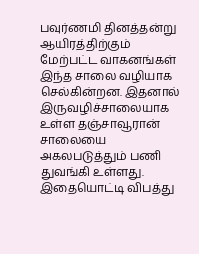பவுர்ணமி தினத்தன்று ஆயிரத்திற்கும் மேற்பட்ட வாகனங்கள் இந்த சாலை வழியாக செல்கின்றன. இதனால் இருவழிச்சாலையாக உள்ள தஞ்சாவூரான் சாலையை அகலபடுத்தும் பணி துவங்கி உள்ளது. இதையொட்டி விபத்து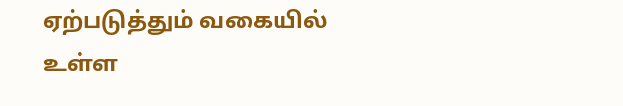ஏற்படுத்தும் வகையில் உள்ள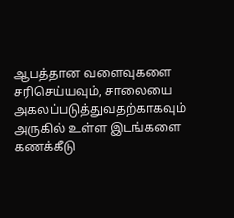ஆபத்தான வளைவுகளை சரிசெய்யவும், சாலையை அகலப்படுத்துவதற்காகவும் அருகில் உள்ள இடங்களை கணக்கீடு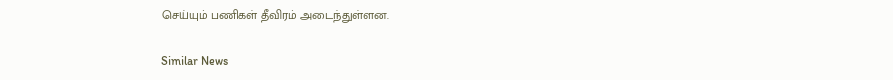செய்யும் பணிகள் தீவிரம் அடைந்துள்ளன.

Similar News